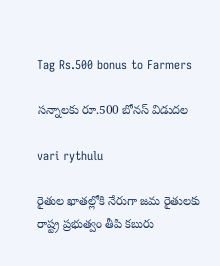Tag Rs.500 bonus to Farmers

సన్నాలకు రూ.500 బోనస్‌ ‌విడుదల

vari rythulu

రైతుల ఖాతల్లోకి నేరుగా జమ రైతుల‌కు రాష్ట్ర ప్ర‌భుత్వం తీపి క‌బురు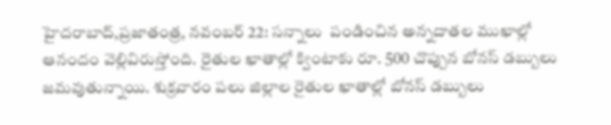హైదరాబాద్‌,ప్రజాతంత్ర, నవంబర్ 22: సన్నాలు  పండించిన అన్నదాతల ముఖాల్లో ఆనందం వెల్లివిరుస్తోంది. రైతుల ఖాతాల్లో క్వింటాకు రూ. 500 చొప్పున బోనస్‌ ‌డబ్బులు జమవుతున్నాయి. శుక్రవారం పలు జిల్లాల రైతుల ఖాతాల్లో బోనస్‌ ‌డబ్బులు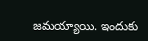జమయ్యాయి. ఇందుకు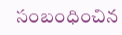సంబంధించిన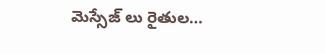మెస్సేజ్‌ ‌లు రైతుల…